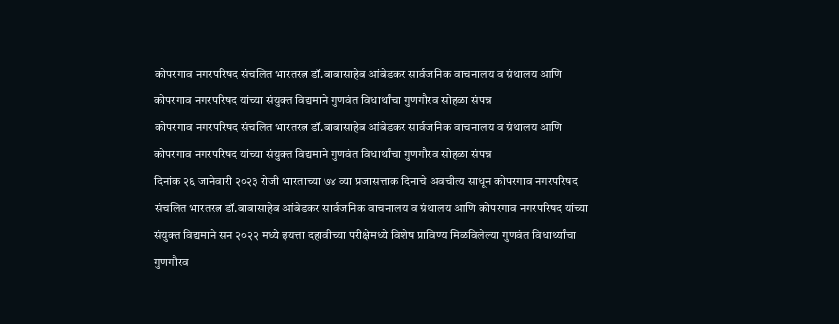कोपरगाव नगरपरिषद संचलित भारतरत्न डॉ.बाबासाहेब आंबेडकर सार्वजनिक वाचनालय व ग्रंथालय आणि कोपरगाव नगरपरिषद यांच्या संयुक्त विद्यमाने गुणवंत विधार्थांचा गुणगौरव सोहळा संपन्न
कोपरगाव नगरपरिषद संचलित भारतरत्न डॉ.बाबासाहेब आंबेडकर सार्वजनिक वाचनालय व ग्रंथालय आणि कोपरगाव नगरपरिषद यांच्या संयुक्त विद्यमाने गुणवंत विधार्थांचा गुणगौरव सोहळा संपन्न
दिनांक २६ जानेवारी २०२३ रोजी भारताच्या ७४ व्या प्रजासत्ताक दिनाचे अवचीत्य साधून कोपरगाव नगरपरिषद संचलित भारतरत्न डॉ.बाबासाहेब आंबेडकर सार्वजनिक वाचनालय व ग्रंथालय आणि कोपरगाव नगरपरिषद यांच्या संयुक्त विद्यमाने सन २०२२ मध्ये इयत्ता दहावीच्या परीक्षेमध्ये विशेष प्राविण्य मिळविलेल्या गुणवंत विधार्थ्यांचा गुणगौरव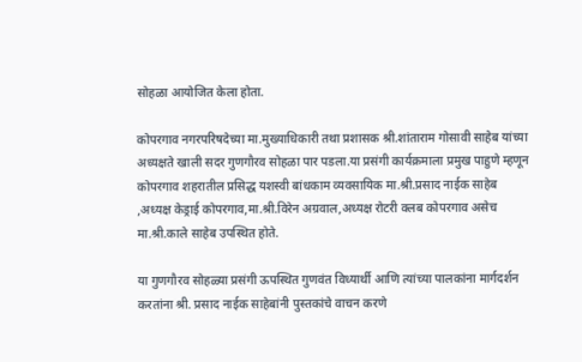सोहळा आयोजित केला होता.

कोपरगाव नगरपरिषदेच्या मा.मुख्याधिकारी तथा प्रशासक श्री.शांताराम गोसावी साहेब यांच्या अध्यक्षते खाली सदर गुणगौरव सोहळा पार पडला.या प्रसंगी कार्यक्रमाला प्रमुख पाहुणे म्हणून कोपरगाव शहरातील प्रसिद्ध यशस्वी बांधकाम व्यवसायिक मा.श्री.प्रसाद नाईक साहेब ,अध्यक्ष केड्राई कोपरगाव,मा.श्री.विरेन अग्रवाल,अध्यक्ष रोटरी क्लब कोपरगाव असेच मा.श्री.काले साहेब उपस्थित होते.

या गुणगौरव सोहळ्या प्रसंगी ऊपस्थित गुणवंत विध्यार्थी आणि त्यांच्या पालकांना मार्गदर्शन करतांना श्री. प्रसाद नाईक साहेबांनी पुस्तकांचे वाचन करणे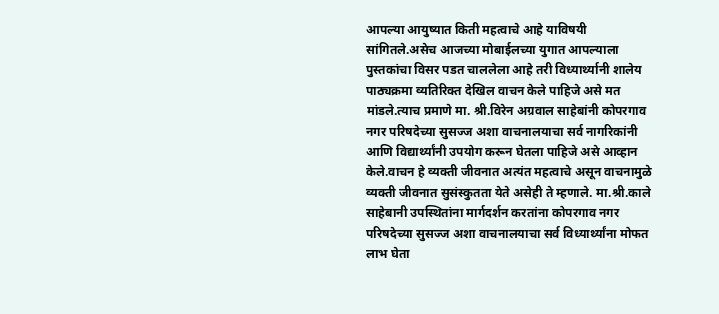आपल्या आयुष्यात किती महत्वाचे आहे याविषयी सांगितले.असेच आजच्या मोबाईलच्या युगात आपल्याला पुस्तकांचा विसर पडत चाललेला आहे तरी विध्यार्थ्यानी शालेय पाठ्यक्रमा व्यतिरिक्त देखिल वाचन केले पाहिजे असे मत मांडले.त्याच प्रमाणे मा. श्री.विरेन अग्रवाल साहेबांनी कोपरगाव नगर परिषदेच्या सुसज्ज अशा वाचनालयाचा सर्व नागरिकांनी आणि विद्यार्थ्यांनी उपयोग करून घेतला पाहिजे असे आव्हान केले.वाचन हे व्यक्ती जीवनात अत्यंत महत्वाचे असून वाचनामुळे व्यक्ती जीवनात सुसंस्कुतता येते असेही ते म्हणाले. मा.श्री.काले साहेबानी उपस्थितांना मार्गदर्शन करतांना कोपरगाव नगर परिषदेच्या सुसज्ज अशा वाचनालयाचा सर्व विध्यार्थ्यांना मोफत लाभ घेता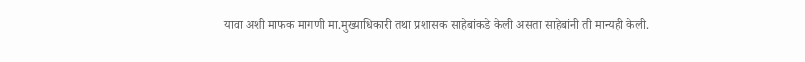यावा अशी माफक मागणी मा.मुख्याधिकारी तथा प्रशासक साहेबांकडे केली असता साहेबांनी ती मान्यही केली.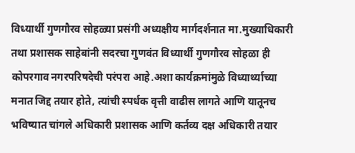विध्यार्थी गुणगौरव सोहळ्या प्रसंगी अध्यक्षीय मार्गदर्शनात मा.मुख्याधिकारी तथा प्रशासक साहेबांनी सदरचा गुणवंत विध्यार्थी गुणगौरव सोहळा ही कोपरगाव नगरपरिषदेची परंपरा आहे.अशा कार्यक्रमांमुळे विध्यार्थ्याच्या मनात जिद्द तयार होते, त्यांची स्पर्धक वृत्ती वाढीस लागते आणि यातूनच भविष्यात चांगले अधिकारी प्रशासक आणि कर्तव्य दक्ष अधिकारी तयार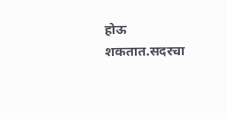होऊ शकतात.सदरचा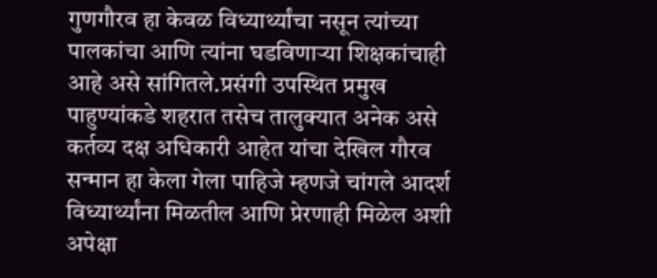गुणगौरव हा केवळ विध्यार्थ्यांचा नसून त्यांच्या पालकांचा आणि त्यांना घडविणाऱ्या शिक्षकांचाही आहे असे सांगितले.प्रसंगी उपस्थित प्रमुख पाहुण्यांकडे शहरात तसेच तालुक्यात अनेक असे कर्तव्य दक्ष अधिकारी आहेत यांचा देखिल गौरव सन्मान हा केला गेला पाहिजे म्हणजे चांगले आदर्श विध्यार्थ्यांना मिळतील आणि प्रेरणाही मिळेल अशी अपेक्षा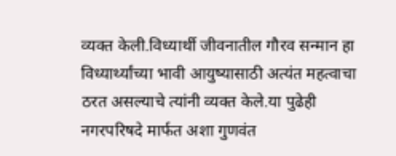व्यक्त केली.विध्यार्थी जीवनातील गौरव सन्मान हा विध्यार्थ्यांच्या भावी आयुष्यासाठी अत्यंत महत्वाचा ठरत असल्याचे त्यांनी व्यक्त केले.या पुढेही नगरपरिषदे मार्फत अशा गुणवंत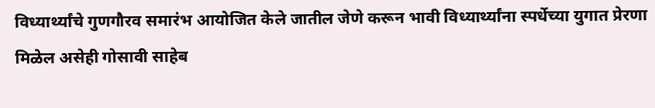विध्यार्थ्यांचे गुणगौरव समारंभ आयोजित केले जातील जेणे करून भावी विध्यार्थ्यांना स्पर्धेच्या युगात प्रेरणा मिळेल असेही गोसावी साहेब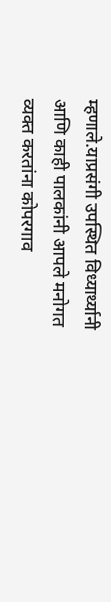म्हणाले.याप्रसंगी उपस्थित विध्यार्थ्यानी आणि काही पालकांनी आपले मनोगत व्यक्त करतांना कोपरगाव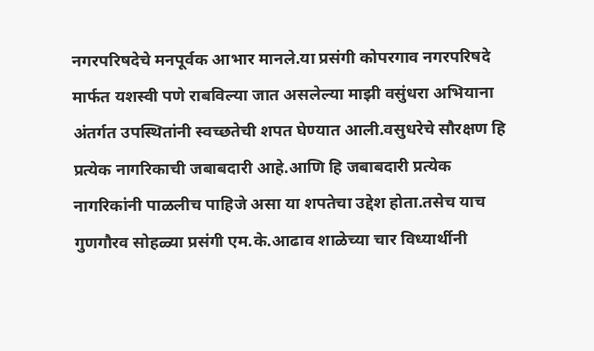नगरपरिषदेचे मनपूर्वक आभार मानले.या प्रसंगी कोपरगाव नगरपरिषदे मार्फत यशस्वी पणे राबविल्या जात असलेल्या माझी वसुंधरा अभियाना अंतर्गत उपस्थितांनी स्वच्छतेची शपत घेण्यात आली.वसुधरेचे सौरक्षण हि प्रत्येक नागरिकाची जबाबदारी आहे.आणि हि जबाबदारी प्रत्येक नागरिकांनी पाळलीच पाहिजे असा या शपतेचा उद्देश होता.तसेच याच गुणगौरव सोहळ्या प्रसंगी एम.के.आढाव शाळेच्या चार विध्यार्थीनी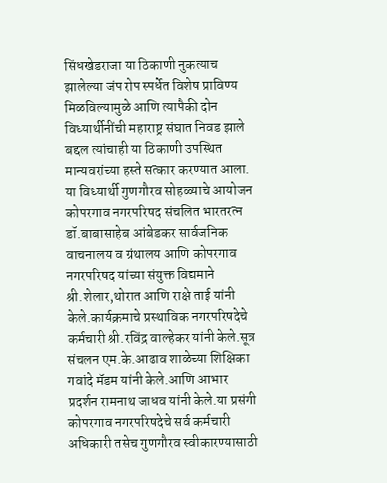सिंधखेडराजा या ठिकाणी नुकत्याच झालेल्या जंप रोप स्पर्धेत विशेष प्राविण्य मिळविल्यामुळे आणि त्यापैकी दोन विध्यार्थीनींची महाराष्ट्र संघात निवड झाले बद्दल त्यांचाही या ठिकाणी उपस्थित मान्यवरांच्या हस्ते सत्कार करण्यात आला. या विध्यार्थी गुणगौरव सोहळ्याचे आयोजन कोपरगाव नगरपरिषद संचलित भारतरत्न डॉ.बाबासाहेब आंबेडकर सार्वजनिक वाचनालय व ग्रंथालय आणि कोपरगाव नगरपरिषद यांच्या संयुक्त विद्यमाने श्री.शेलार,थोरात आणि राक्षे ताई यांनी केले.कार्यक्रमाचे प्रस्थाविक नगरपरिषदेचे कर्मचारी श्री.रविंद्र वाल्हेकर यांनी केले.सूत्र संचलन एम.के.आढाव शाळेच्या शिक्षिका गवांदे मॅडम यांनी केले.आणि आभार प्रदर्शन रामनाथ जाधव यांनी केले.या प्रसंगी कोपरगाव नगरपरिषदेचे सर्व कर्मचारी अधिकारी तसेच गुणगौरव स्वीकारण्यासाठी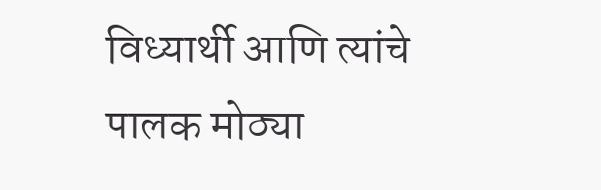विध्यार्थी आणि त्यांचे पालक मोठ्या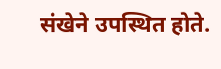संखेने उपस्थित होते.